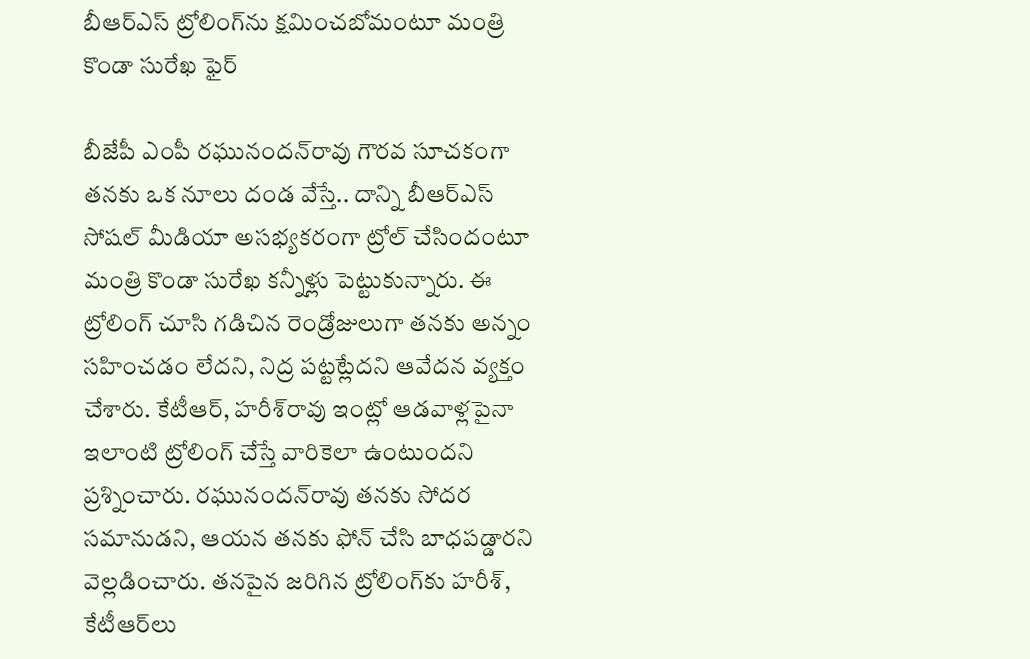బీఆర్‌ఎస్‌ ట్రోలింగ్‌ను క్షమించబోమంటూ మంత్రి కొండా సురేఖ ఫైర్‌

బీజేపీ ఎంపీ రఘునందన్‌రావు గౌరవ సూచకంగా తనకు ఒక నూలు దండ వేస్తే.. దాన్ని బీఆర్‌ఎస్‌ సోషల్‌ మీడియా అసభ్యకరంగా ట్రోల్‌ చేసిందంటూ మంత్రి కొండా సురేఖ కన్నీళ్లు పెట్టుకున్నారు. ఈ ట్రోలింగ్‌ చూసి గడిచిన రెండ్రోజులుగా తనకు అన్నం సహించడం లేదని, నిద్ర పట్టట్లేదని ఆవేదన వ్యక్తం చేశారు. కేటీఆర్‌, హరీశ్‌రావు ఇంట్లో ఆడవాళ్లపైనా ఇలాంటి ట్రోలింగ్‌ చేస్తే వారికెలా ఉంటుందని ప్రశ్నించారు. రఘునందన్‌రావు తనకు సోదర సమానుడని, ఆయన తనకు ఫోన్‌ చేసి బాధపడ్డారని వెల్లడించారు. తనపైన జరిగిన ట్రోలింగ్‌కు హరీశ్‌, కేటీఆర్‌లు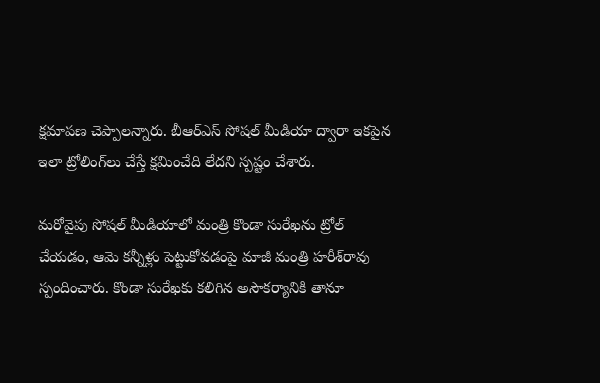క్షమాపణ చెప్పాలన్నారు. బీఆర్‌ఎస్‌ సోషల్‌ మీడియా ద్వారా ఇకపైన ఇలా ట్రోలింగ్‌లు చేస్తే క్షమించేది లేదని స్పష్టం చేశారు.

మరోవైపు సోషల్‌ మీడియాలో మంత్రి కొండా సురేఖను ట్రోల్‌ చేయడం, ఆమె కన్నీళ్లు పెట్టుకోవడంపై మాజీ మంత్రి హరీశ్‌రావు స్పందించారు. కొండా సురేఖకు కలిగిన అసౌకర్యానికి తానూ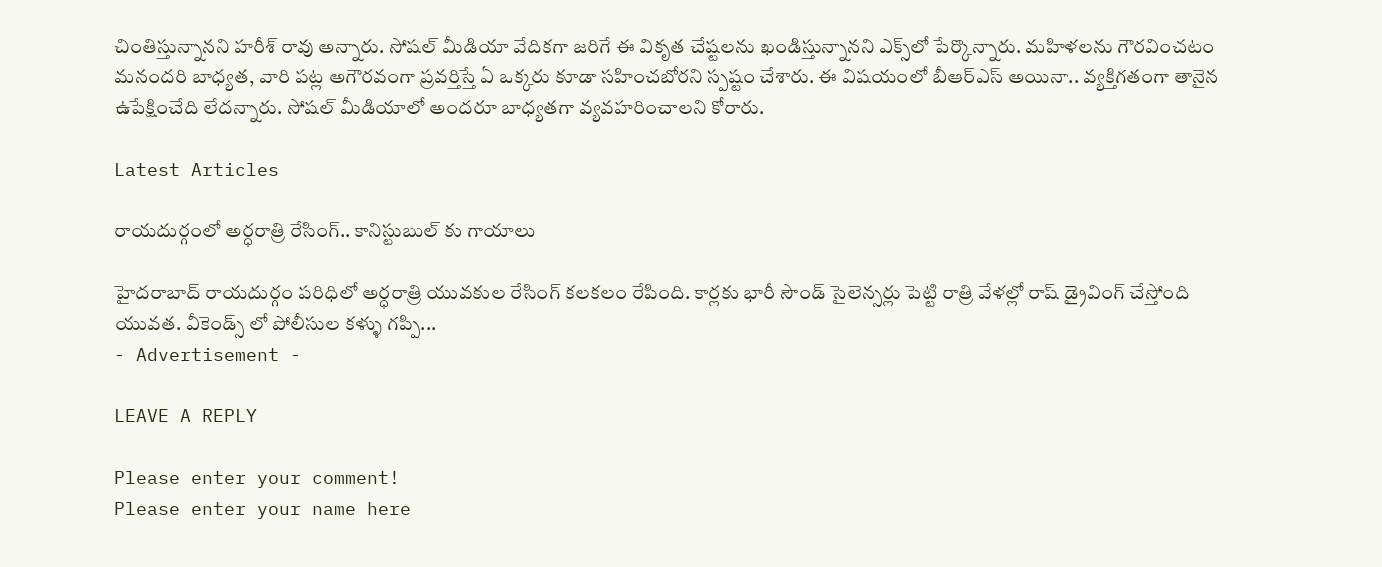చింతిస్తున్నానని హరీశ్ రావు అన్నారు. సోషల్‌ మీడియా వేదికగా జరిగే ఈ వికృత చేష్టలను ఖండిస్తున్నానని ఎక్స్‌లో పేర్కొన్నారు. మహిళలను గౌరవించటం మనందరి బాధ్యత, వారి పట్ల అగౌరవంగా ప్రవర్తిస్తే ఏ ఒక్కరు కూడా సహించబోరని స్పష్టం చేశారు. ఈ విషయంలో బీఆర్‌ఎస్‌ అయినా.. వ్యక్తిగతంగా తానైన ఉపేక్షించేది లేదన్నారు. సోషల్‌ మీడియాలో అందరూ బాధ్యతగా వ్యవహరించాలని కోరారు.

Latest Articles

రాయదుర్గంలో అర్ధరాత్రి రేసింగ్.. కానిస్టుబుల్ కు గాయాలు

హైదరాబాద్ రాయదుర్గం పరిధిలో అర్ధరాత్రి యువకుల రేసింగ్ కలకలం రేపింది. కార్లకు భారీ సౌండ్ సైలెన్సర్లు పెట్టి రాత్రి వేళల్లో రాష్ డ్రైవింగ్ చేస్తోంది యువత. వీకెండ్స్ లో పోలీసుల కళ్ళు గప్పి...
- Advertisement -

LEAVE A REPLY

Please enter your comment!
Please enter your name here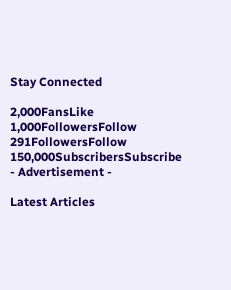Stay Connected

2,000FansLike
1,000FollowersFollow
291FollowersFollow
150,000SubscribersSubscribe
- Advertisement -

Latest Articles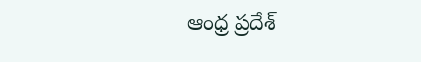ఆంధ్ర ప్రదేశ్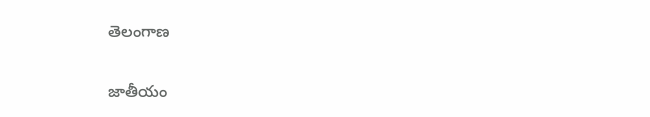తెలంగాణ

జాతీయం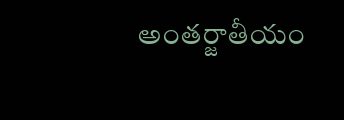అంతర్జాతీయం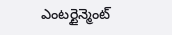ఎంటర్టైన్మెంట్